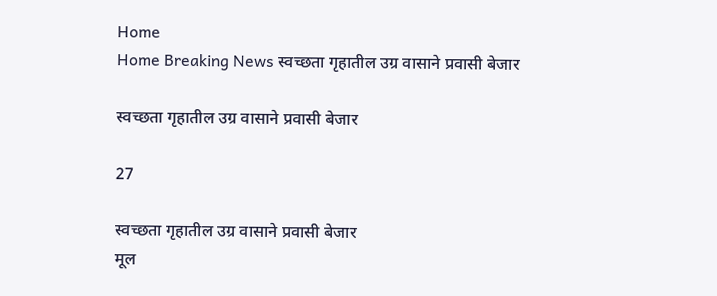Home
Home Breaking News स्वच्छता गृहातील उग्र वासाने प्रवासी बेजार

स्वच्छता गृहातील उग्र वासाने प्रवासी बेजार

27

स्वच्छता गृहातील उग्र वासाने प्रवासी बेजार
मूल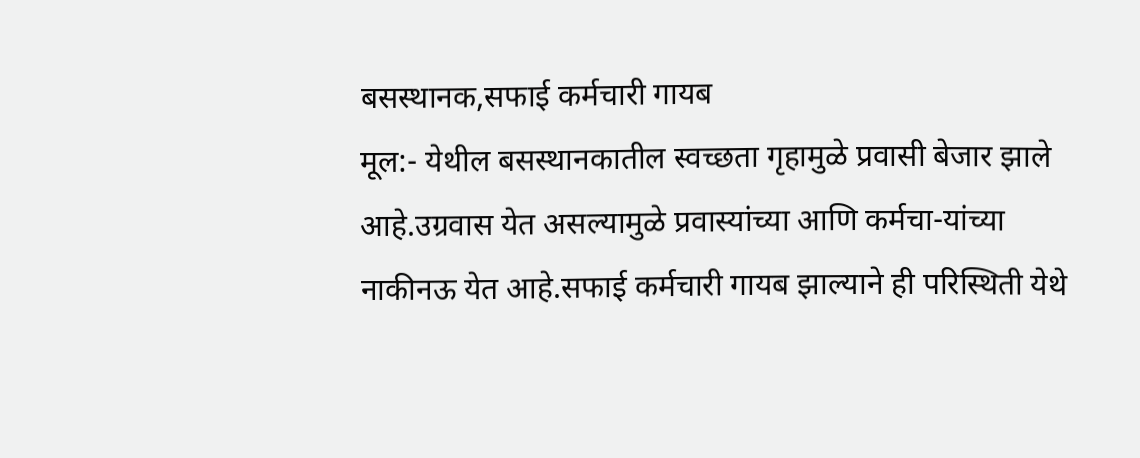बसस्थानक,सफाई कर्मचारी गायब
मूल:- येथील बसस्थानकातील स्वच्छता गृहामुळे प्रवासी बेजार झाले आहे.उग्रवास येत असल्यामुळे प्रवास्यांच्या आणि कर्मचा-यांच्या नाकीनऊ येत आहे.सफाई कर्मचारी गायब झाल्याने ही परिस्थिती येथे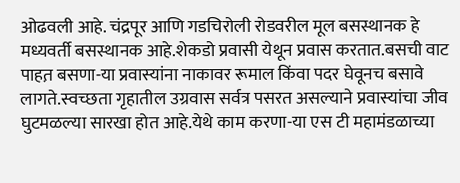ओढवली आहे. चंद्रपूर आणि गडचिरोली रोडवरील मूल बसस्थानक हे मध्यवर्ती बसस्थानक आहे.शेकडो प्रवासी येथून प्रवास करतात.बसची वाट पाहत़ बसणा-या प्रवास्यांना नाकावर रूमाल किंवा पदर घेवूनच बसावे लागते.स्वच्छता गृहातील उग्रवास सर्वत्र पसरत असल्याने प्रवास्यांचा जीव घुटमळल्या सारखा होत आहे.येथे काम करणा-या एस टी महामंडळाच्या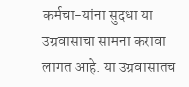कर्मचा-यांना सुदधा या उग्रवासाचा सामना करावा लागत आहे. या उग्रवासातच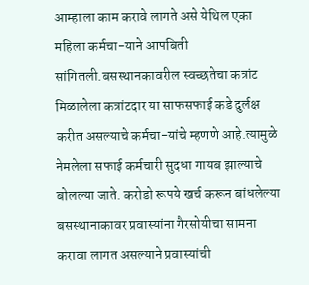आम्हाला काम करावे लागते असे येथिल एका महिला कर्मचा-याने आपबिती सांगितली.बसस्थानकावरील स्वच्छतेचा कत्रांट मिळालेला कत्रांटदार या साफसफाई कडे दुर्लक्ष करीत असल्याचे कर्मचा-यांचे म्हणणे आहे.त्यामुळे नेमलेला सफाई कर्मचारी सुदधा गायब झाल्याचे बोलल्या जाते. करोडो रूपये खर्च करून बांधलेल्या बसस्थानाकावर प्रवास्यांना गैरसोयीचा सामना करावा लागत असल्याने प्रवास्यांची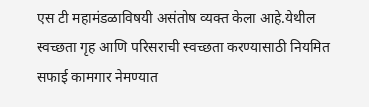एस टी महामंडळाविषयी असंतोष व्यक्त केला आहे.येथील स्वच्छता गृह आणि परिसराची स्वच्छता करण्यासाठी नियमित सफाई कामगार नेमण्यात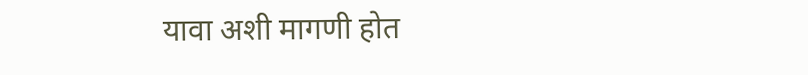यावा अशी मागणी होत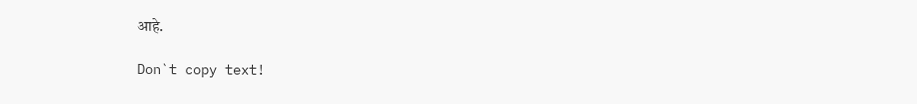आहे.

Don`t copy text!